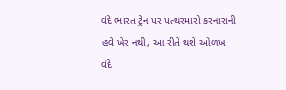વંદે ભારત ટ્રેન પર પત્થરમારો કરનારાની હવે ખેર નથી, આ રીતે થશે ઓળખ
વંદે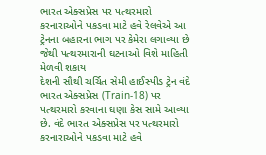ભારત એક્સપ્રેસ પર પત્થરમારો કરનારાઓને પકડવા માટે હવે રેલવેએ આ ટ્રેનના બહારના ભાગ પર કેમેરા લગાવ્યા છે જેથી પત્થરમારાની ઘટનાઓ વિશે માહિતી મેળવી શકાય
દેશની સૌથી ચર્ચિત સેમી હાઈસ્પીડ ટ્રેન વંદે ભારત એક્સપ્રેસ (Train-18) પર પત્થરમારો કરવાના ઘણા કેસ સામે આવ્યા છે. વંદે ભારત એક્સપ્રેસ પર પત્થરમારો કરનારાઓને પકડવા માટે હવે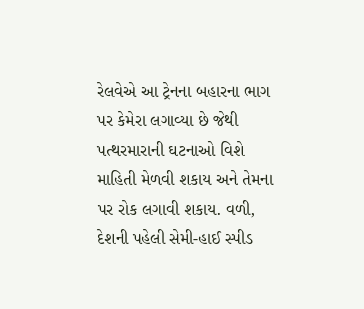રેલવેએ આ ટ્રેનના બહારના ભાગ પર કેમેરા લગાવ્યા છે જેથી પત્થરમારાની ઘટનાઓ વિશે માહિતી મેળવી શકાય અને તેમના પર રોક લગાવી શકાય. વળી, દેશની પહેલી સેમી-હાઈ સ્પીડ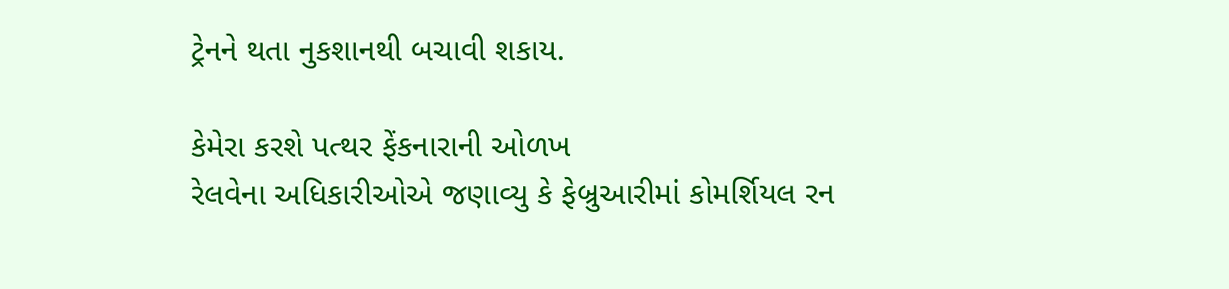ટ્રેનને થતા નુકશાનથી બચાવી શકાય.

કેમેરા કરશે પત્થર ફેંકનારાની ઓળખ
રેલવેના અધિકારીઓએ જણાવ્યુ કે ફેબ્રુઆરીમાં કોમર્શિયલ રન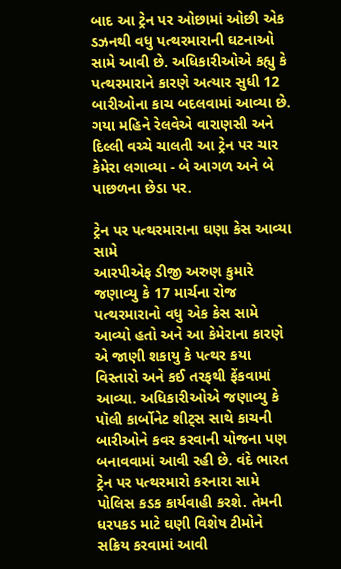બાદ આ ટ્રેન પર ઓછામાં ઓછી એક ડઝનથી વધુ પત્થરમારાની ઘટનાઓ સામે આવી છે. અધિકારીઓએ કહ્યુ કે પત્થરમારાને કારણે અત્યાર સુધી 12 બારીઓના કાચ બદલવામાં આવ્યા છે. ગયા મહિને રેલવેએ વારાણસી અને દિલ્લી વચ્ચે ચાલતી આ ટ્રેન પર ચાર કેમેરા લગાવ્યા - બે આગળ અને બે પાછળના છેડા પર.

ટ્રેન પર પત્થરમારાના ઘણા કેસ આવ્યા સામે
આરપીએફ ડીજી અરુણ કુમારે જણાવ્યુ કે 17 માર્ચના રોજ પત્થરમારાનો વધુ એક કેસ સામે આવ્યો હતો અને આ કેમેરાના કારણે એ જાણી શકાયુ કે પત્થર કયા વિસ્તારો અને કઈ તરફથી ફેંકવામાં આવ્યા. અધિકારીઓએ જણાવ્યુ કે પૉલી કાર્બોનેટ શીટ્સ સાથે કાચની બારીઓને કવર કરવાની યોજના પણ બનાવવામાં આવી રહી છે. વંદે ભારત ટ્રેન પર પત્થરમારો કરનારા સામે પોલિસ કડક કાર્યવાહી કરશે. તેમની ધરપકડ માટે ઘણી વિશેષ ટીમોને સક્રિય કરવામાં આવી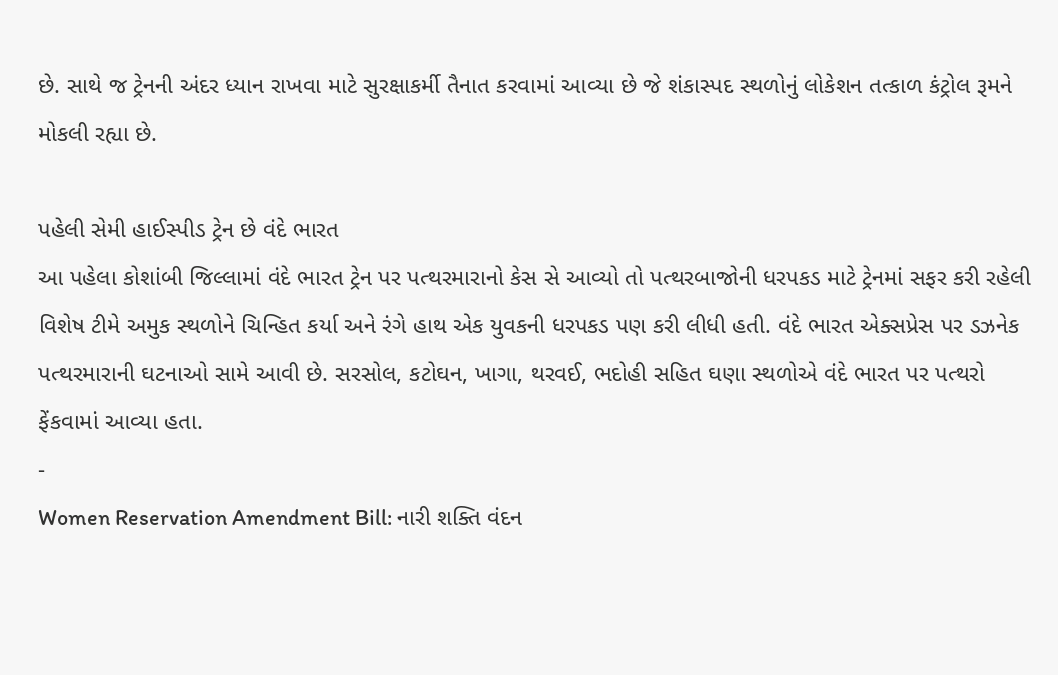છે. સાથે જ ટ્રેનની અંદર ધ્યાન રાખવા માટે સુરક્ષાકર્મી તૈનાત કરવામાં આવ્યા છે જે શંકાસ્પદ સ્થળોનું લોકેશન તત્કાળ કંટ્રોલ રૂમને મોકલી રહ્યા છે.

પહેલી સેમી હાઈસ્પીડ ટ્રેન છે વંદે ભારત
આ પહેલા કોશાંબી જિલ્લામાં વંદે ભારત ટ્રેન પર પત્થરમારાનો કેસ સે આવ્યો તો પત્થરબાજોની ધરપકડ માટે ટ્રેનમાં સફર કરી રહેલી વિશેષ ટીમે અમુક સ્થળોને ચિન્હિત કર્યા અને રંગે હાથ એક યુવકની ધરપકડ પણ કરી લીધી હતી. વંદે ભારત એક્સપ્રેસ પર ડઝનેક પત્થરમારાની ઘટનાઓ સામે આવી છે. સરસોલ, કટોઘન, ખાગા, થરવઈ, ભદોહી સહિત ઘણા સ્થળોએ વંદે ભારત પર પત્થરો ફેંકવામાં આવ્યા હતા.
-
Women Reservation Amendment Bill: નારી શક્તિ વંદન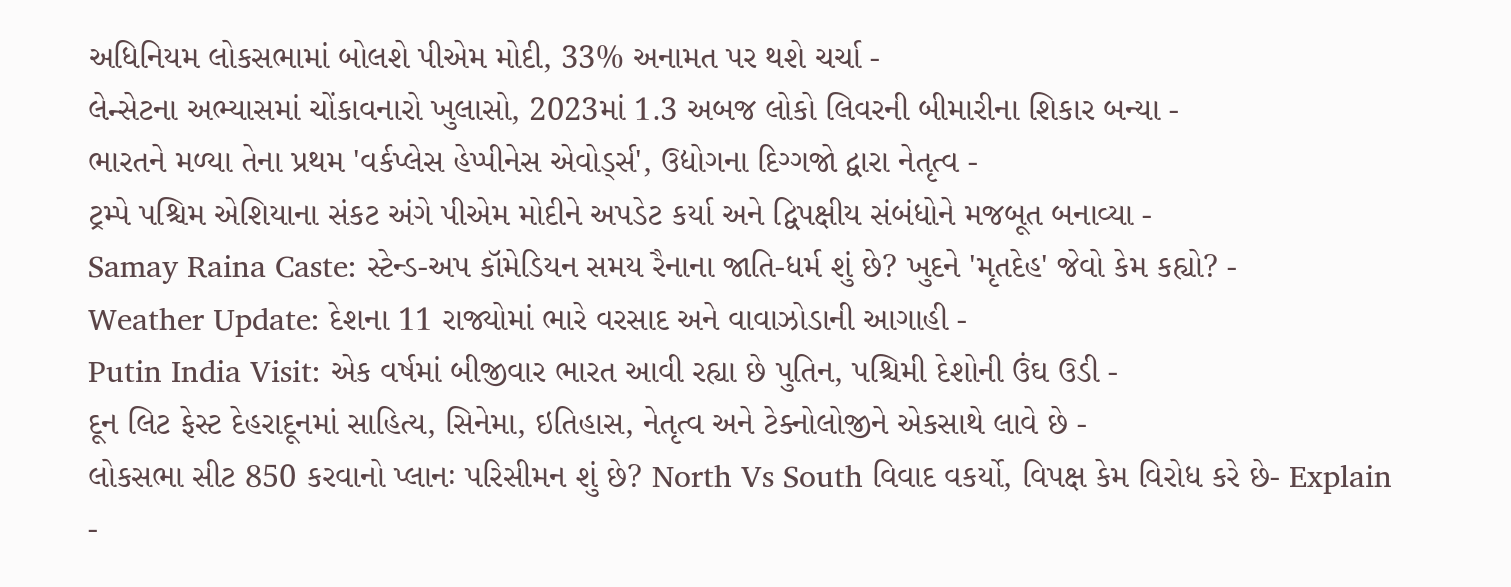અધિનિયમ લોકસભામાં બોલશે પીએમ મોદી, 33% અનામત પર થશે ચર્ચા -
લેન્સેટના અભ્યાસમાં ચોંકાવનારો ખુલાસો, 2023માં 1.3 અબજ લોકો લિવરની બીમારીના શિકાર બન્યા -
ભારતને મળ્યા તેના પ્રથમ 'વર્કપ્લેસ હેપ્પીનેસ એવોર્ડ્સ', ઉદ્યોગના દિગ્ગજો દ્વારા નેતૃત્વ -
ટ્રમ્પે પશ્ચિમ એશિયાના સંકટ અંગે પીએમ મોદીને અપડેટ કર્યા અને દ્વિપક્ષીય સંબંધોને મજબૂત બનાવ્યા -
Samay Raina Caste: સ્ટેન્ડ-અપ કૉમેડિયન સમય રૈનાના જાતિ-ધર્મ શું છે? ખુદને 'મૃતદેહ' જેવો કેમ કહ્યો? -
Weather Update: દેશના 11 રાજ્યોમાં ભારે વરસાદ અને વાવાઝોડાની આગાહી -
Putin India Visit: એક વર્ષમાં બીજીવાર ભારત આવી રહ્યા છે પુતિન, પશ્ચિમી દેશોની ઉંઘ ઉડી -
દૂન લિટ ફેસ્ટ દેહરાદૂનમાં સાહિત્ય, સિનેમા, ઇતિહાસ, નેતૃત્વ અને ટેક્નોલોજીને એકસાથે લાવે છે -
લોકસભા સીટ 850 કરવાનો પ્લાનઃ પરિસીમન શું છે? North Vs South વિવાદ વકર્યો, વિપક્ષ કેમ વિરોધ કરે છે- Explain -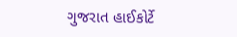ગુજરાત હાઈકોર્ટે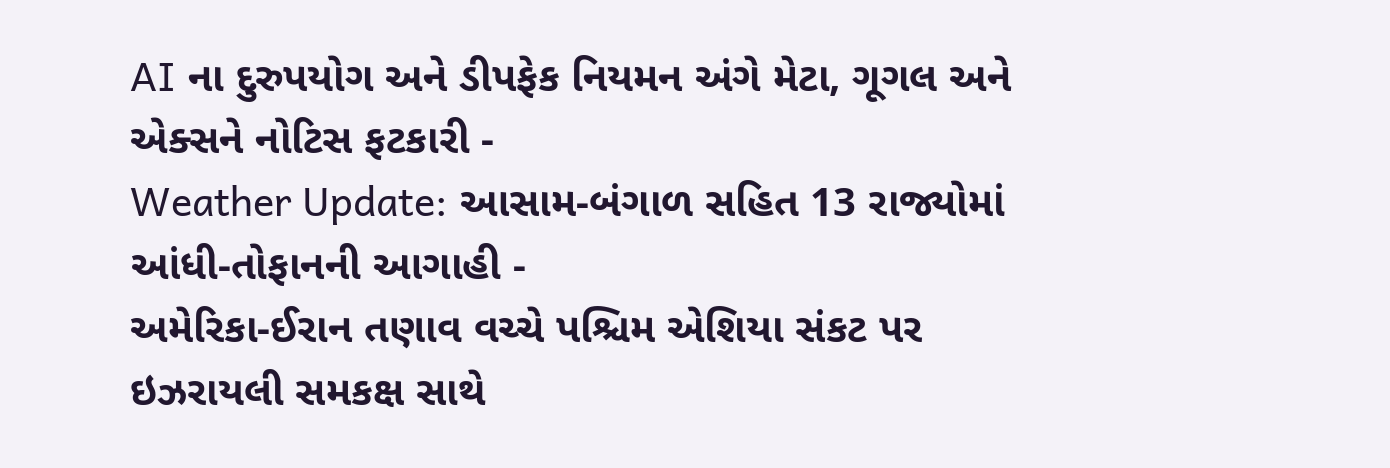AI ના દુરુપયોગ અને ડીપફેક નિયમન અંગે મેટા, ગૂગલ અને એક્સને નોટિસ ફટકારી -
Weather Update: આસામ-બંગાળ સહિત 13 રાજ્યોમાં આંધી-તોફાનની આગાહી -
અમેરિકા-ઈરાન તણાવ વચ્ચે પશ્ચિમ એશિયા સંકટ પર ઇઝરાયલી સમકક્ષ સાથે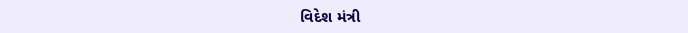વિદેશ મંત્રી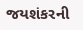જયશંકરની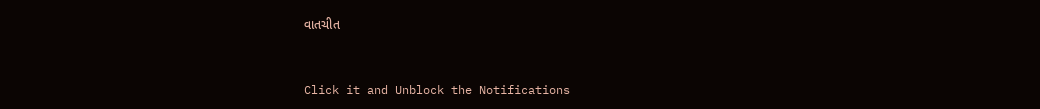વાતચીત



Click it and Unblock the Notifications